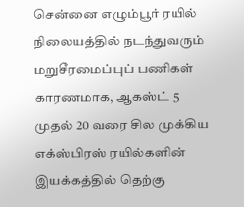சென்னை எழும்பூர் ரயில் நிலையத்தில் நடந்துவரும் மறுசீரமைப்புப் பணிகள் காரணமாக, ஆகஸ்ட் 5 முதல் 20 வரை சில முக்கிய எக்ஸ்பிரஸ் ரயில்களின் இயக்கத்தில் தெற்கு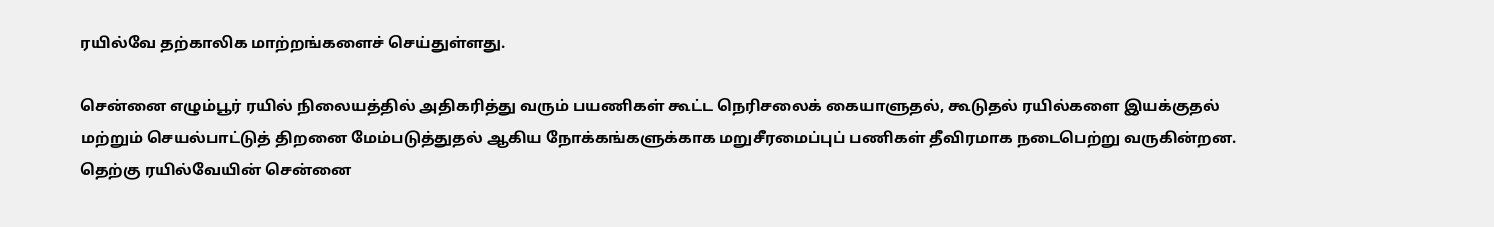ரயில்வே தற்காலிக மாற்றங்களைச் செய்துள்ளது.

சென்னை எழும்பூர் ரயில் நிலையத்தில் அதிகரித்து வரும் பயணிகள் கூட்ட நெரிசலைக் கையாளுதல், கூடுதல் ரயில்களை இயக்குதல் மற்றும் செயல்பாட்டுத் திறனை மேம்படுத்துதல் ஆகிய நோக்கங்களுக்காக மறுசீரமைப்புப் பணிகள் தீவிரமாக நடைபெற்று வருகின்றன.
தெற்கு ரயில்வேயின் சென்னை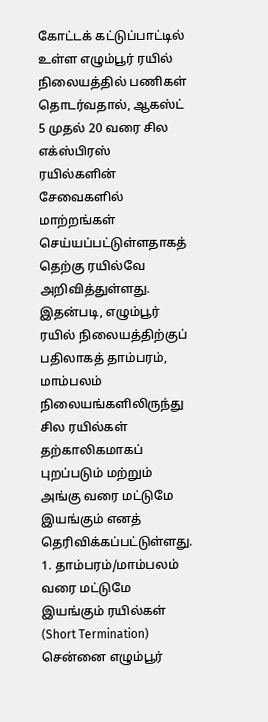கோட்டக் கட்டுப்பாட்டில் உள்ள எழும்பூர் ரயில் நிலையத்தில் பணிகள் தொடர்வதால், ஆகஸ்ட் 5 முதல் 20 வரை சில எக்ஸ்பிரஸ் ரயில்களின் சேவைகளில் மாற்றங்கள் செய்யப்பட்டுள்ளதாகத் தெற்கு ரயில்வே அறிவித்துள்ளது. இதன்படி, எழும்பூர் ரயில் நிலையத்திற்குப் பதிலாகத் தாம்பரம், மாம்பலம் நிலையங்களிலிருந்து சில ரயில்கள் தற்காலிகமாகப் புறப்படும் மற்றும் அங்கு வரை மட்டுமே இயங்கும் எனத் தெரிவிக்கப்பட்டுள்ளது.
1. தாம்பரம்/மாம்பலம் வரை மட்டுமே இயங்கும் ரயில்கள் (Short Termination)
சென்னை எழும்பூர்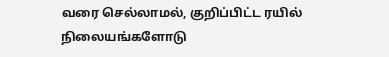வரை செல்லாமல், குறிப்பிட்ட ரயில் நிலையங்களோடு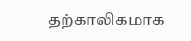தற்காலிகமாக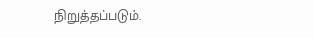நிறுத்தப்படும்.